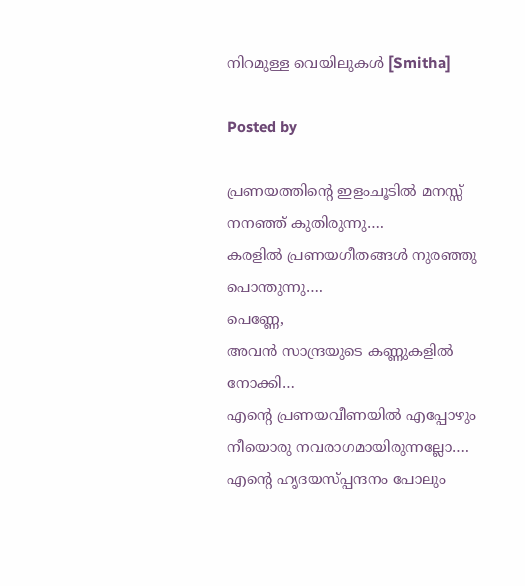നിറമുള്ള വെയിലുകൾ [Smitha]

Posted by

പ്രണയത്തിന്‍റെ ഇളംചൂടില്‍ മനസ്സ് നനഞ്ഞ് കുതിരുന്നു….
കരളില്‍ പ്രണയഗീതങ്ങള്‍ നുരഞ്ഞു പൊന്തുന്നു….
പെണ്ണേ,
അവന്‍ സാന്ദ്രയുടെ കണ്ണുകളില്‍ നോക്കി…
എന്‍റെ പ്രണയവീണയില്‍ എപ്പോഴും നീയൊരു നവരാഗമായിരുന്നല്ലോ….
എന്‍റെ ഹൃദയസ്പ്പന്ദനം പോലും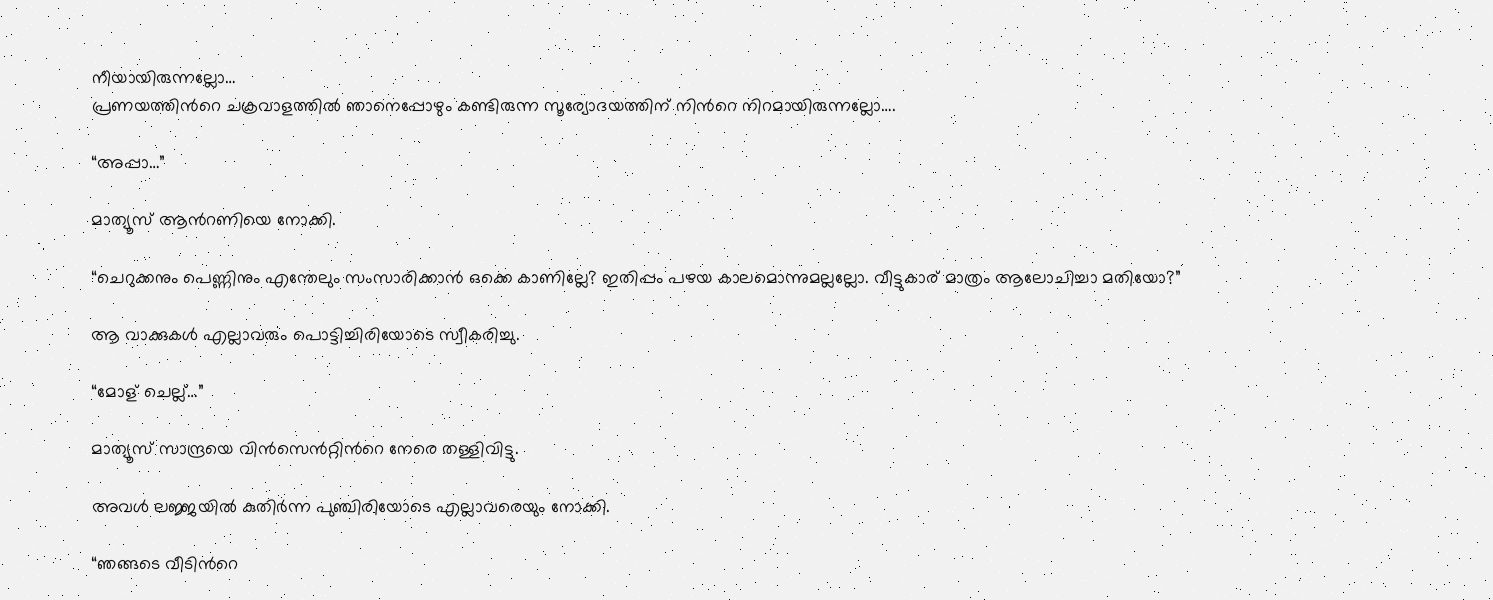നീയായിരുന്നല്ലോ…
പ്രണയത്തിന്‍റെ ചക്രവാളത്തില്‍ ഞാനെപ്പോഴും കണ്ടിരുന്ന സൂര്യോദയത്തിന് നിന്‍റെ നിറമായിരുന്നല്ലോ….

“അപ്പാ…”

മാത്യൂസ് ആന്‍റണിയെ നോക്കി.

“ചെറുക്കനും പെണ്ണിനും എന്തേലും സംസാരിക്കാന്‍ ഒക്കെ കാണില്ലേ? ഇതിപ്പം പഴയ കാലമൊന്നുമല്ലല്ലോ. വീട്ടുകാര് മാത്രം ആലോചിച്ചാ മതിയോ?”

ആ വാക്കുകള്‍ എല്ലാവരും പൊട്ടിച്ചിരിയോടെ സ്വീകരിച്ചു.

“മോള് ചെല്ല്…”

മാത്യൂസ് സാന്ദ്രയെ വിന്‍സെന്‍റ്റിന്‍റെ നേരെ തള്ളിവിട്ടു.

അവള്‍ ലജ്ജയില്‍ കുതിര്‍ന്ന പുഞ്ചിരിയോടെ എല്ലാവരെയും നോക്കി.

“ഞങ്ങടെ വീടിന്‍റെ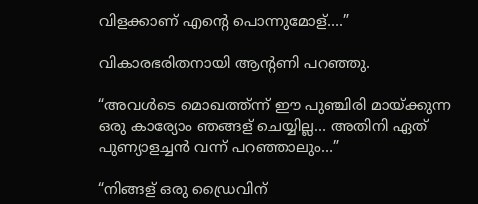വിളക്കാണ് എന്‍റെ പൊന്നുമോള്….”

വികാരഭരിതനായി ആന്‍റണി പറഞ്ഞു.

“അവള്‍ടെ മൊഖത്ത്ന്ന് ഈ പുഞ്ചിരി മായ്ക്കുന്ന ഒരു കാര്യോം ഞങ്ങള് ചെയ്യില്ല… അതിനി ഏത് പുണ്യാളച്ചന്‍ വന്ന് പറഞ്ഞാലും…”

“നിങ്ങള് ഒരു ഡ്രൈവിന്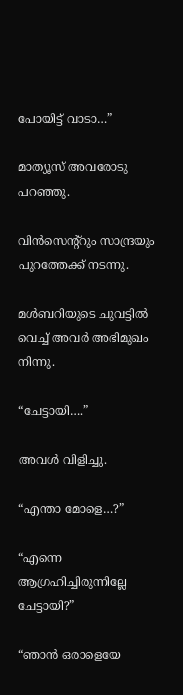പോയിട്ട് വാടാ…”

മാത്യൂസ് അവരോടു പറഞ്ഞു.

വിന്‍സെന്‍റ്റും സാന്ദ്രയും പുറത്തേക്ക് നടന്നു.

മള്‍ബറിയുടെ ചുവട്ടില്‍ വെച്ച് അവര്‍ അഭിമുഖം നിന്നു.

“ചേട്ടായി….”

അവള്‍ വിളിച്ചു.

“എന്താ മോളെ…?”

“എന്നെ ആഗ്രഹിച്ചിരുന്നില്ലേ ചേട്ടായി?”

“ഞാന്‍ ഒരാളെയേ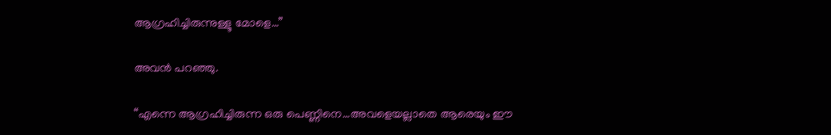ആഗ്രഹിച്ചിരുന്നുള്ളൂ മോളെ…”

അവന്‍ പറഞ്ഞു.

“എന്നെ ആഗ്രഹിച്ചിരുന്ന ഒരു പെണ്ണിനെ…അവളെയല്ലാതെ ആരെയും ഈ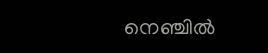നെഞ്ചില്‍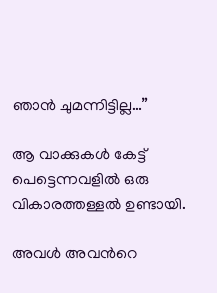ഞാന്‍ ചുമന്നിട്ടില്ല…”

ആ വാക്കുകള്‍ കേട്ട് പെട്ടെന്നവളില്‍ ഒരു വികാരത്തള്ളല്‍ ഉണ്ടായി.

അവള്‍ അവന്‍റെ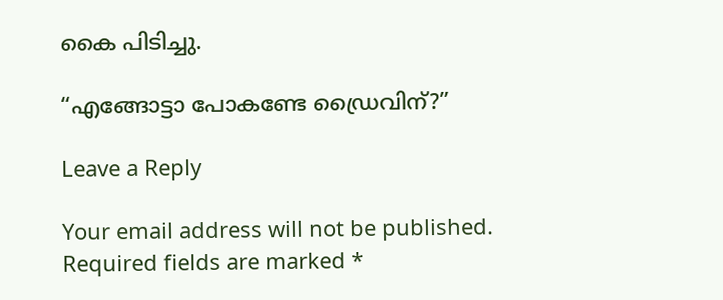കൈ പിടിച്ചു.

“എങ്ങോട്ടാ പോകണ്ടേ ഡ്രൈവിന്?”

Leave a Reply

Your email address will not be published. Required fields are marked *